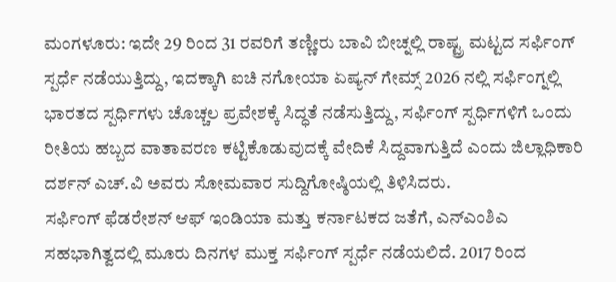ಮಂಗಳೂರು: ಇದೇ 29 ರಿಂದ 31 ರವರಿಗೆ ತಣ್ಣೀರು ಬಾವಿ ಬೀಚ್ನಲ್ಲಿ ರಾಷ್ಟ್ರ ಮಟ್ಟದ ಸರ್ಫಿಂಗ್ ಸ್ಪರ್ಧೆ ನಡೆಯುತ್ತಿದ್ದು, ಇದಕ್ಕಾಗಿ ಐಚಿ ನಗೋಯಾ ಏಷ್ಯನ್ ಗೇಮ್ಸ್ 2026 ನಲ್ಲಿ ಸರ್ಫಿಂಗ್ನಲ್ಲಿ ಭಾರತದ ಸ್ಪರ್ಧಿಗಳು ಚೊಚ್ಚಲ ಪ್ರವೇಶಕ್ಕೆ ಸಿದ್ಧತೆ ನಡೆಸುತ್ತಿದ್ದು, ಸರ್ಫಿಂಗ್ ಸ್ಪರ್ಧಿಗಳಿಗೆ ಒಂದು ರೀತಿಯ ಹಬ್ಬದ ವಾತಾವರಣ ಕಟ್ಟಿಕೊಡುವುದಕ್ಕೆ ವೇದಿಕೆ ಸಿದ್ದವಾಗುತ್ತಿದೆ ಎಂದು ಜಿಲ್ಲಾಧಿಕಾರಿ ದರ್ಶನ್ ಎಚ್.ವಿ ಅವರು ಸೋಮವಾರ ಸುದ್ದಿಗೋಷ್ಠಿಯಲ್ಲಿ ತಿಳಿಸಿದರು.
ಸರ್ಫಿಂಗ್ ಫೆಡರೇಶನ್ ಆಫ್ ಇಂಡಿಯಾ ಮತ್ತು ಕರ್ನಾಟಕದ ಜತೆಗೆ, ಎನ್ಎಂಶಿಎ ಸಹಭಾಗಿತ್ವದಲ್ಲಿ ಮೂರು ದಿನಗಳ ಮುಕ್ತ ಸರ್ಫಿಂಗ್ ಸ್ಪರ್ಧೆ ನಡೆಯಲಿದೆ. 2017 ರಿಂದ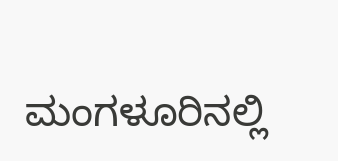ಮಂಗಳೂರಿನಲ್ಲಿ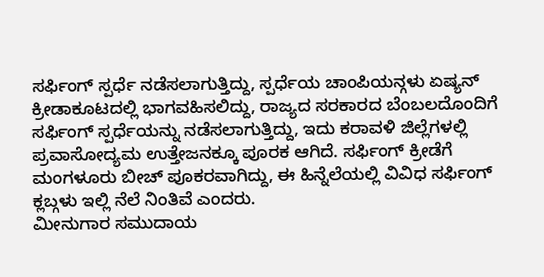ಸರ್ಫಿಂಗ್ ಸ್ಪರ್ಧೆ ನಡೆಸಲಾಗುತ್ತಿದ್ದು, ಸ್ಪರ್ಧೆಯ ಚಾಂಪಿಯನ್ಗಳು ಏಷ್ಯನ್ ಕ್ರೀಡಾಕೂಟದಲ್ಲಿ ಭಾಗವಹಿಸಲಿದ್ದು, ರಾಜ್ಯದ ಸರಕಾರದ ಬೆಂಬಲದೊಂದಿಗೆ ಸರ್ಫಿಂಗ್ ಸ್ಪರ್ಧೆಯನ್ನು ನಡೆಸಲಾಗುತ್ತಿದ್ದು, ಇದು ಕರಾವಳಿ ಜಿಲ್ಲೆಗಳಲ್ಲಿ ಪ್ರವಾಸೋದ್ಯಮ ಉತ್ತೇಜನಕ್ಕೂ ಪೂರಕ ಆಗಿದೆ. ಸರ್ಫಿಂಗ್ ಕ್ರೀಡೆಗೆ ಮಂಗಳೂರು ಬೀಚ್ ಪೂಕರವಾಗಿದ್ದು, ಈ ಹಿನ್ನೆಲೆಯಲ್ಲಿ ವಿವಿಧ ಸರ್ಫಿಂಗ್ ಕ್ಲಬ್ಗಳು ಇಲ್ಲಿ ನೆಲೆ ನಿಂತಿವೆ ಎಂದರು.
ಮೀನುಗಾರ ಸಮುದಾಯ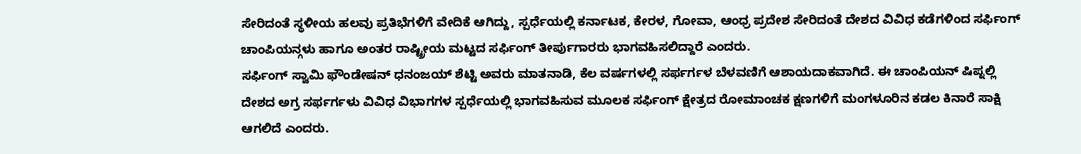ಸೇರಿದಂತೆ ಸ್ಥಳೀಯ ಹಲವು ಪ್ರತಿಭೆಗಳಿಗೆ ವೇದಿಕೆ ಆಗಿದ್ದು, ಸ್ಪರ್ಧೆಯಲ್ಲಿ ಕರ್ನಾಟಕ, ಕೇರಳ, ಗೋವಾ, ಆಂಧ್ರ ಪ್ರದೇಶ ಸೇರಿದಂತೆ ದೇಶದ ವಿವಿಧ ಕಡೆಗಳಿಂದ ಸರ್ಫಿಂಗ್ ಚಾಂಪಿಯನ್ಗಳು ಹಾಗೂ ಅಂತರ ರಾಷ್ಟ್ರೀಯ ಮಟ್ಟದ ಸರ್ಫಿಂಗ್ ತೀರ್ಪುಗಾರರು ಭಾಗವಹಿಸಲಿದ್ದಾರೆ ಎಂದರು.
ಸರ್ಫಿಂಗ್ ಸ್ವಾಮಿ ಫೌಂಡೇಷನ್ ಧನಂಜಯ್ ಶೆಟ್ಟಿ ಅವರು ಮಾತನಾಡಿ, ಕೆಲ ವರ್ಷಗಳಲ್ಲಿ ಸರ್ಫರ್ಗಳ ಬೆಳವಣಿಗೆ ಆಶಾಯದಾಕವಾಗಿದೆ. ಈ ಚಾಂಪಿಯನ್ ಷಿಪ್ನಲ್ಲಿ ದೇಶದ ಅಗ್ರ ಸರ್ಫರ್ಗಳು ವಿವಿಧ ವಿಭಾಗಗಳ ಸ್ಪರ್ಧೆಯಲ್ಲಿ ಭಾಗವಹಿಸುವ ಮೂಲಕ ಸರ್ಫಿಂಗ್ ಕ್ಷೇತ್ರದ ರೋಮಾಂಚಕ ಕ್ಷಣಗಳಿಗೆ ಮಂಗಳೂರಿನ ಕಡಲ ಕಿನಾರೆ ಸಾಕ್ಷಿ ಆಗಲಿದೆ ಎಂದರು.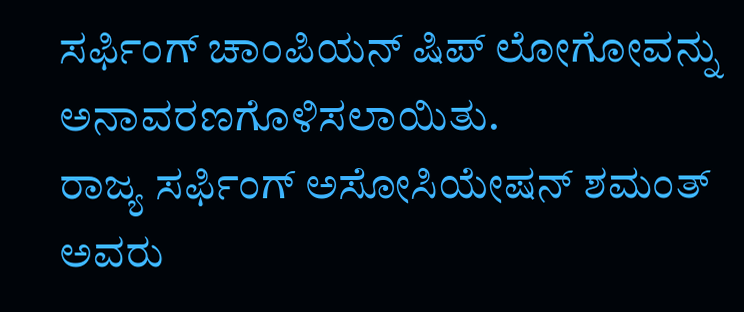ಸರ್ಫಿಂಗ್ ಚಾಂಪಿಯನ್ ಷಿಪ್ ಲೋಗೋವನ್ನು ಅನಾವರಣಗೊಳಿಸಲಾಯಿತು.
ರಾಜ್ಯ ಸರ್ಫಿಂಗ್ ಅಸೋಸಿಯೇಷನ್ ಶಮಂತ್ ಅವರು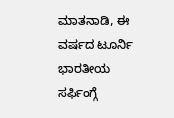ಮಾತನಾಡಿ, ಈ ವರ್ಷದ ಟೂರ್ನಿ ಭಾರತೀಯ ಸರ್ಫಿಂಗ್ಗೆ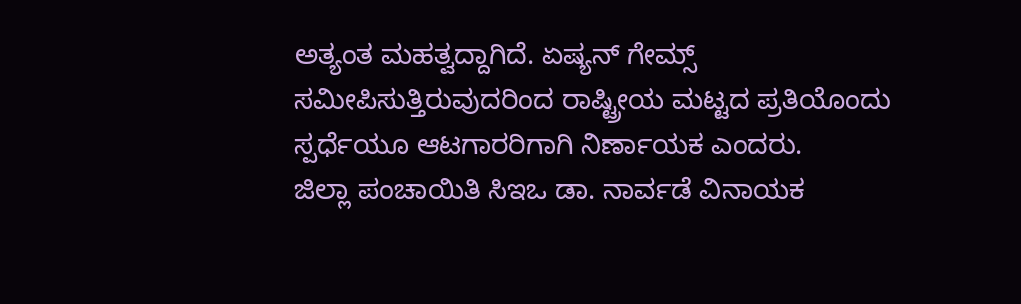ಅತ್ಯಂತ ಮಹತ್ವದ್ದಾಗಿದೆ. ಏಷ್ಯನ್ ಗೇಮ್ಸ್ ಸಮೀಪಿಸುತ್ತಿರುವುದರಿಂದ ರಾಷ್ಟ್ರೀಯ ಮಟ್ಟದ ಪ್ರತಿಯೊಂದು ಸ್ಪರ್ಧೆಯೂ ಆಟಗಾರರಿಗಾಗಿ ನಿರ್ಣಾಯಕ ಎಂದರು.
ಜಿಲ್ಲಾ ಪಂಚಾಯಿತಿ ಸಿಇಒ ಡಾ. ನಾರ್ವಡೆ ವಿನಾಯಕ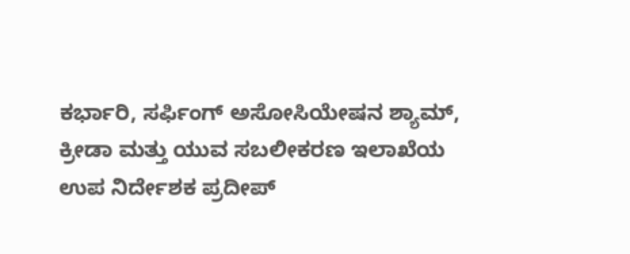ಕರ್ಭಾರಿ, ಸರ್ಫಿಂಗ್ ಅಸೋಸಿಯೇಷನ ಶ್ಯಾಮ್, ಕ್ರೀಡಾ ಮತ್ತು ಯುವ ಸಬಲೀಕರಣ ಇಲಾಖೆಯ ಉಪ ನಿರ್ದೇಶಕ ಪ್ರದೀಪ್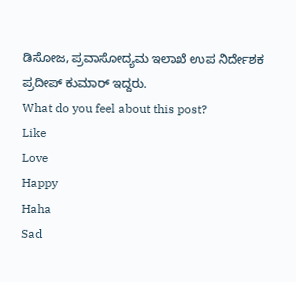ಡಿಸೋಜ, ಪ್ರವಾಸೋದ್ಯಮ ಇಲಾಖೆ ಉಪ ನಿರ್ದೇಶಕ ಪ್ರದೀಪ್ ಕುಮಾರ್ ಇದ್ದರು.
What do you feel about this post?
Like
Love
Happy
Haha
Sad